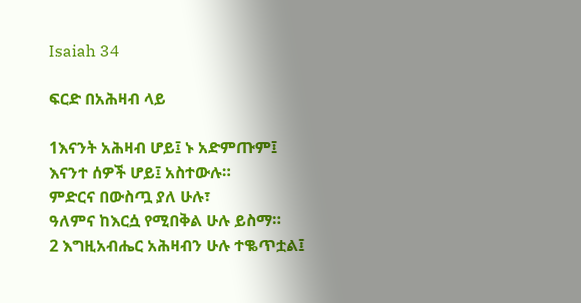Isaiah 34

ፍርድ በአሕዛብ ላይ

1እናንት አሕዛብ ሆይ፤ ኑ አድምጡም፤
እናንተ ሰዎች ሆይ፤ አስተውሉ።
ምድርና በውስጧ ያለ ሁሉ፣
ዓለምና ከእርሷ የሚበቅል ሁሉ ይስማ።
2 እግዚአብሔር አሕዛብን ሁሉ ተቈጥቷል፤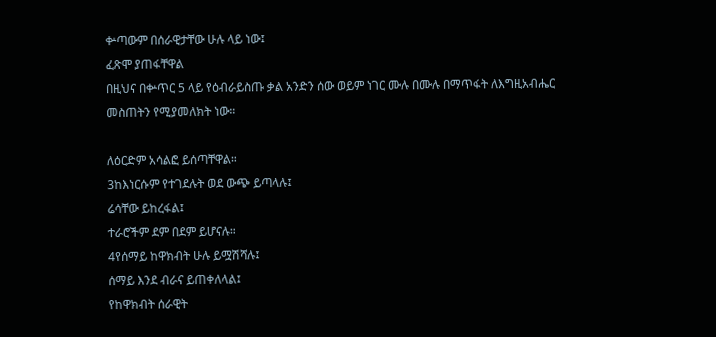ቍጣውም በሰራዊታቸው ሁሉ ላይ ነው፤
ፈጽሞ ያጠፋቸዋል
በዚህና በቍጥር 5 ላይ የዕብራይስጡ ቃል አንድን ሰው ወይም ነገር ሙሉ በሙሉ በማጥፋት ለእግዚአብሔር መስጠትን የሚያመለክት ነው።

ለዕርድም አሳልፎ ይሰጣቸዋል።
3ከእነርሱም የተገደሉት ወደ ውጭ ይጣላሉ፤
ሬሳቸው ይከረፋል፤
ተራሮችም ደም በደም ይሆናሉ።
4የሰማይ ከዋክብት ሁሉ ይሟሽሻሉ፤
ሰማይ እንደ ብራና ይጠቀለላል፤
የከዋክብት ሰራዊት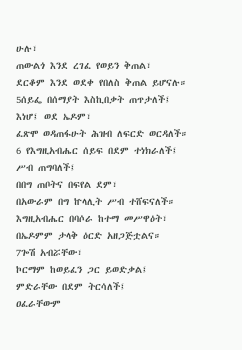ሁሉ፣
ጠውልጎ እንደ ረገፈ የወይን ቅጠል፣
ደርቆም እንደ ወደቀ የበለስ ቅጠል ይሆናሉ።
5ሰይፌ በሰማያት እስኪበቃት ጠጥታለች፤
እነሆ፤ ወደ ኤዶም፣
ፈጽሞ ወዳጠፋሁት ሕዝብ ለፍርድ ወርዳለች።
6 የእግዚአብሔር ሰይፍ በደም ተነክራለች፤
ሥብ ጠግባለች፤
በበግ ጠቦትና በፍየል ደም፣
በአውራም በግ ኵላሊት ሥብ ተሸፍናለች።
እግዚአብሔር በባሶራ ከተማ መሥዋዕት፣
በኤዶምም ታላቅ ዕርድ አዘጋጅቷልና።
7ጐሽ አብሯቸው፣
ኮርማም ከወይፈን ጋር ይወድቃል፤
ምድራቸው በደም ትርሳለች፤
ዐፈራቸውም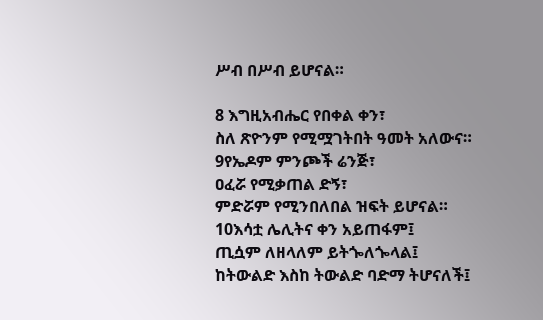ሥብ በሥብ ይሆናል።

8 እግዚአብሔር የበቀል ቀን፣
ስለ ጽዮንም የሚሟገትበት ዓመት አለውና።
9የኤዶም ምንጮች ሬንጅ፣
ዐፈሯ የሚቃጠል ድኝ፣
ምድሯም የሚንበለበል ዝፍት ይሆናል።
10እሳቷ ሌሊትና ቀን አይጠፋም፤
ጢሷም ለዘላለም ይትጐለጐላል፤
ከትውልድ እስከ ትውልድ ባድማ ትሆናለች፤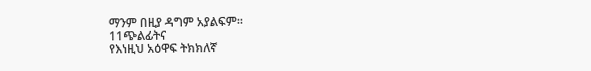ማንም በዚያ ዳግም አያልፍም።
11ጭልፊትና
የእነዚህ አዕዋፍ ትክክለኛ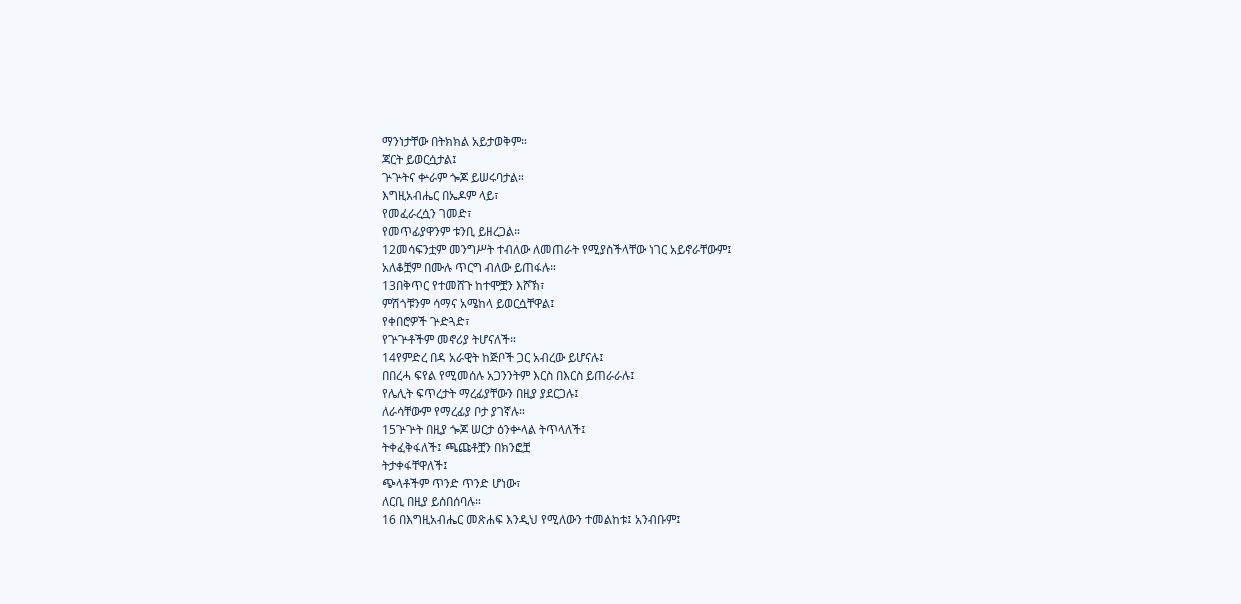ማንነታቸው በትክክል አይታወቅም።
ጃርት ይወርሷታል፤
ጕጕትና ቍራም ጐጆ ይሠሩባታል።
እግዚአብሔር በኤዶም ላይ፣
የመፈራረሷን ገመድ፣
የመጥፊያዋንም ቱንቢ ይዘረጋል።
12መሳፍንቷም መንግሥት ተብለው ለመጠራት የሚያስችላቸው ነገር አይኖራቸውም፤
አለቆቿም በሙሉ ጥርግ ብለው ይጠፋሉ።
13በቅጥር የተመሸጉ ከተሞቿን እሾኽ፣
ምሽጎቹንም ሳማና አሜከላ ይወርሷቸዋል፤
የቀበሮዎች ጕድጓድ፣
የጕጕቶችም መኖሪያ ትሆናለች።
14የምድረ በዳ አራዊት ከጅቦች ጋር አብረው ይሆናሉ፤
በበረሓ ፍየል የሚመሰሉ አጋንንትም እርስ በእርስ ይጠራራሉ፤
የሌሊት ፍጥረታት ማረፊያቸውን በዚያ ያደርጋሉ፤
ለራሳቸውም የማረፊያ ቦታ ያገኛሉ።
15ጕጕት በዚያ ጐጆ ሠርታ ዕንቍላል ትጥላለች፤
ትቀፈቅፋለች፤ ጫጩቶቿን በክንፎቿ
ትታቀፋቸዋለች፤
ጭላቶችም ጥንድ ጥንድ ሆነው፣
ለርቢ በዚያ ይሰበሰባሉ።
16 በእግዚአብሔር መጽሐፍ እንዲህ የሚለውን ተመልከቱ፤ አንብቡም፤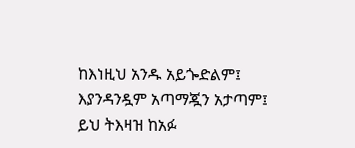ከእነዚህ አንዱ አይጐድልም፤
እያንዳንዷም አጣማጇን አታጣም፤
ይህ ትእዛዝ ከአፉ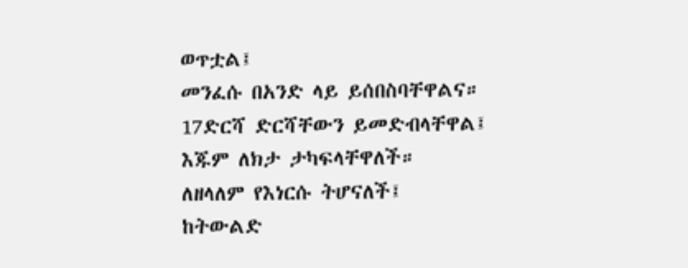ወጥቷል፤
መንፈሱ በአንድ ላይ ይሰበስባቸዋልና።
17ድርሻ ድርሻቸውን ይመድብላቸዋል፤
እጁም ለክታ ታካፍላቸዋለች።
ለዘላለም የእነርሱ ትሆናለች፤
ከትውልድ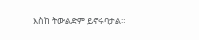እስከ ትውልድም ይኖሩባታል።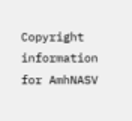Copyright information for AmhNASV